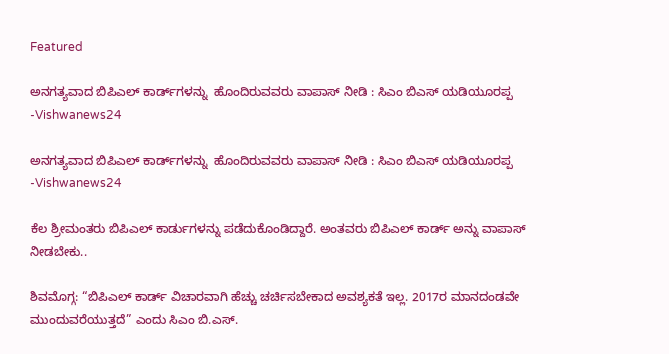Featured

ಅನಗತ್ಯವಾದ ಬಿಪಿಎಲ್‌ ಕಾರ್ಡ್‌ಗಳನ್ನು ‌ ಹೊಂದಿರುವವರು ವಾಪಾಸ್‌ ನೀಡಿ : ಸಿಎಂ ಬಿಎಸ್ ಯಡಿಯೂರಪ್ಪ -Vishwanews24

ಅನಗತ್ಯವಾದ ಬಿಪಿಎಲ್‌ ಕಾರ್ಡ್‌ಗಳನ್ನು ‌ ಹೊಂದಿರುವವರು ವಾಪಾಸ್‌ ನೀಡಿ : ಸಿಎಂ ಬಿಎಸ್ ಯಡಿಯೂರಪ್ಪ -Vishwanews24

ಕೆಲ ಶ್ರೀಮಂತರು ಬಿಪಿಎಲ್‌ ಕಾರ್ಡುಗಳನ್ನು ಪಡೆದುಕೊಂಡಿದ್ದಾರೆ. ಅಂತವರು ಬಿಪಿಎಲ್‌ ಕಾರ್ಡ್ ಅನ್ನು ವಾಪಾಸ್‌ ನೀಡಬೇಕು..

ಶಿವಮೊಗ್ಗ: “ಬಿಪಿಎಲ್‌ ಕಾರ್ಡ್ ವಿಚಾರವಾಗಿ ಹೆಚ್ಚು ಚರ್ಚಿಸಬೇಕಾದ ಅವಶ್ಯಕತೆ ಇಲ್ಲ. 2017ರ ಮಾನದಂಡವೇ ಮುಂದುವರೆಯುತ್ತದೆ” ಎಂದು ಸಿಎಂ ಬಿ.ಎಸ್.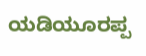ಯಡಿಯೂರಪ್ಪ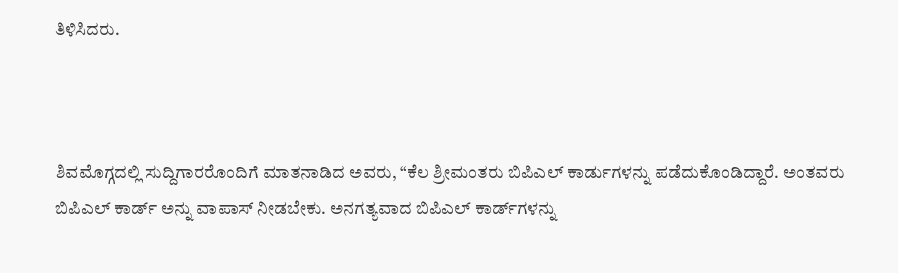ತಿಳಿಸಿದರು.



ಶಿವಮೊಗ್ಗದಲ್ಲಿ ಸುದ್ದಿಗಾರರೊಂದಿಗೆ ಮಾತನಾಡಿದ ಅವರು, “ಕೆಲ ಶ್ರೀಮಂತರು ಬಿಪಿಎಲ್‌ ಕಾರ್ಡುಗಳನ್ನು ಪಡೆದುಕೊಂಡಿದ್ದಾರೆ. ಅಂತವರು ಬಿಪಿಎಲ್‌ ಕಾರ್ಡ್ ಅನ್ನು ವಾಪಾಸ್‌ ನೀಡಬೇಕು. ಅನಗತ್ಯವಾದ ಬಿಪಿಎಲ್‌ ಕಾರ್ಡ್‌ಗಳನ್ನು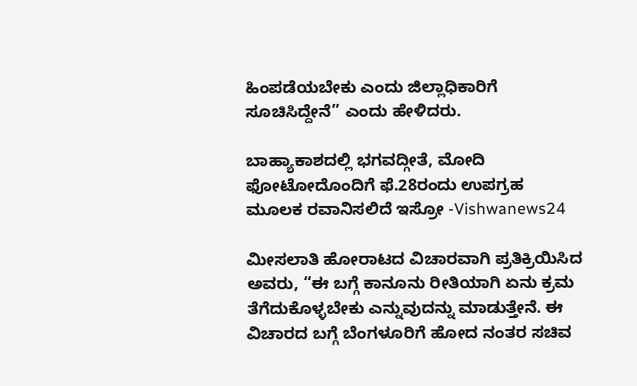ಹಿಂಪಡೆಯಬೇಕು ಎಂದು ಜಿಲ್ಲಾಧಿಕಾರಿಗೆ ಸೂಚಿಸಿದ್ದೇನೆ” ಎಂದು ಹೇಳಿದರು.

ಬಾಹ್ಯಾಕಾಶದಲ್ಲಿ ಭಗವದ್ಗೀತೆ, ಮೋದಿ ಫೋಟೋದೊಂದಿಗೆ ಫೆ.28ರಂದು ಉಪಗ್ರಹ ಮೂಲಕ ರವಾನಿಸಲಿದೆ ಇಸ್ರೋ -Vishwanews24

ಮೀಸಲಾತಿ ಹೋರಾಟದ ವಿಚಾರವಾಗಿ ಪ್ರತಿಕ್ರಿಯಿಸಿದ ಅವರು, “ಈ ಬಗ್ಗೆ ಕಾನೂನು ರೀತಿಯಾಗಿ ಏನು ಕ್ರಮ ತೆಗೆದುಕೊಳ್ಳಬೇಕು ಎನ್ನುವುದನ್ನು ಮಾಡುತ್ತೇನೆ. ಈ ವಿಚಾರದ ಬಗ್ಗೆ ಬೆಂಗಳೂರಿಗೆ ಹೋದ ನಂತರ ಸಚಿವ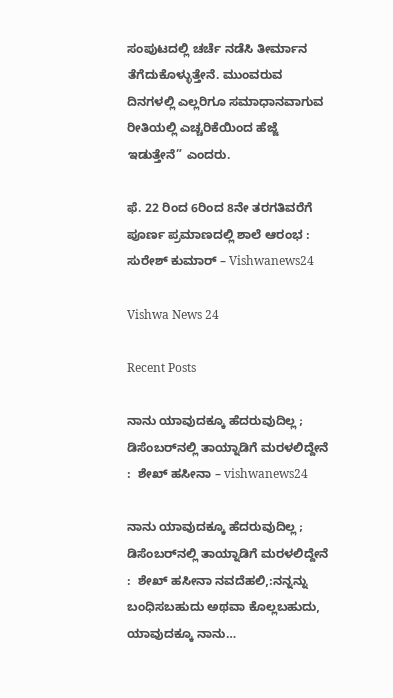ಸಂಪುಟದಲ್ಲಿ ಚರ್ಚೆ ನಡೆಸಿ ತೀರ್ಮಾನ ತೆಗೆದುಕೊಳ್ಳುತ್ತೇನೆ. ಮುಂವರುವ ದಿನಗಳಲ್ಲಿ ಎಲ್ಲರಿಗೂ ಸಮಾಧಾನವಾಗುವ ರೀತಿಯಲ್ಲಿ ಎಚ್ಚರಿಕೆಯಿಂದ ಹೆಜ್ಜೆ ಇಡುತ್ತೇನೆ” ಎಂದರು.

ಫೆ. 22 ರಿಂದ 6ರಿಂದ 8ನೇ ತರಗತಿವರೆಗೆ ಪೂರ್ಣ ಪ್ರಮಾಣದಲ್ಲಿ ಶಾಲೆ ಆರಂಭ : ಸುರೇಶ್ ಕುಮಾರ್ – Vishwanews24

Vishwa News 24

Recent Posts

ನಾನು ಯಾವುದಕ್ಕೂ ಹೆದರುವುದಿಲ್ಲ ; ಡಿಸೆಂಬರ್‌ನಲ್ಲಿ ತಾಯ್ನಾಡಿಗೆ ಮರಳಲಿದ್ದೇನೆ :  ಶೇಖ್ ಹಸೀನಾ – vishwanews24

ನಾನು ಯಾವುದಕ್ಕೂ ಹೆದರುವುದಿಲ್ಲ ; ಡಿಸೆಂಬರ್‌ನಲ್ಲಿ ತಾಯ್ನಾಡಿಗೆ ಮರಳಲಿದ್ದೇನೆ :  ಶೇಖ್ ಹಸೀನಾ ನವದೆಹಲಿ,:ನನ್ನನ್ನು ಬಂಧಿಸಬಹುದು ಅಥವಾ ಕೊಲ್ಲಬಹುದು, ಯಾವುದಕ್ಕೂ ನಾನು…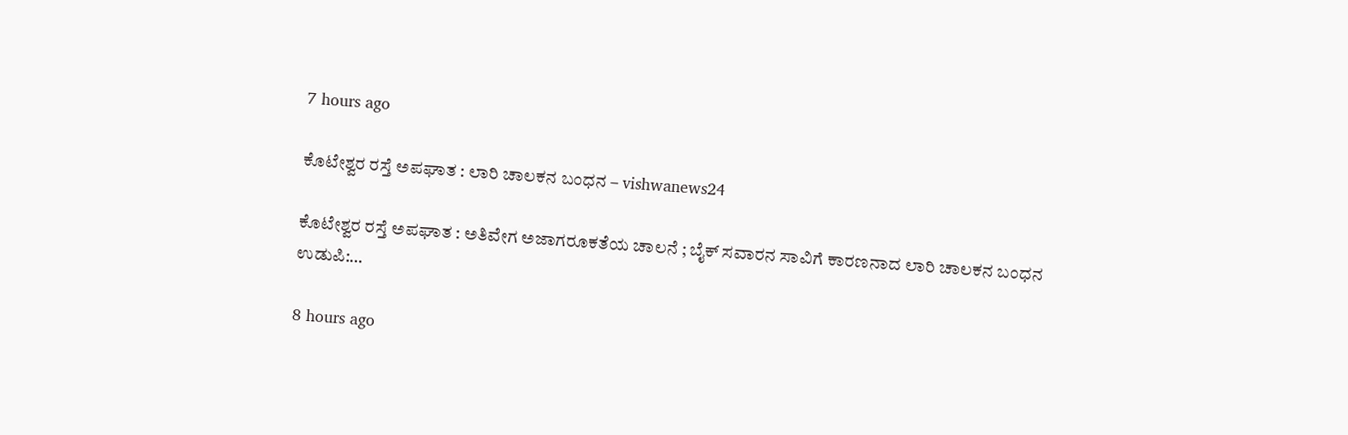7 hours ago

ಕೊಟೇಶ್ವರ ರಸ್ತೆ ಅಪಘಾತ : ಲಾರಿ ಚಾಲಕನ ಬಂಧನ – vishwanews24

ಕೊಟೇಶ್ವರ ರಸ್ತೆ ಅಪಘಾತ : ಅತಿವೇಗ ಅಜಾಗರೂಕತೆಯ ಚಾಲನೆ ; ಬೈಕ್ ಸವಾರನ ಸಾವಿಗೆ ಕಾರಣನಾದ ಲಾರಿ ಚಾಲಕನ ಬಂಧನ ಉಡುಪಿ:…

8 hours ago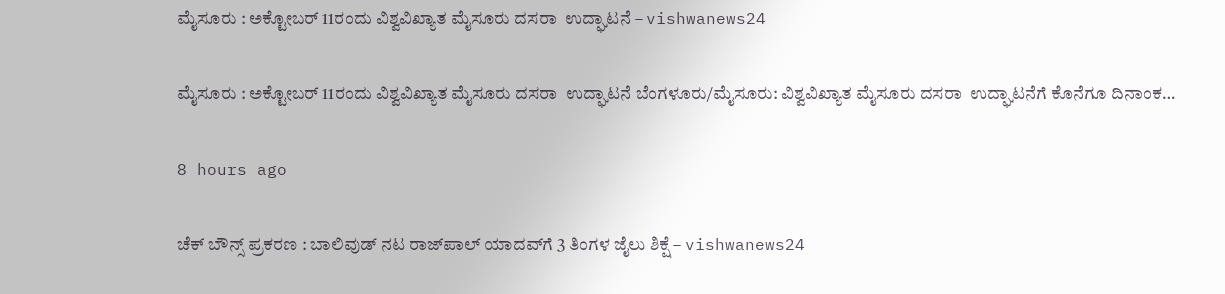ಮೈಸೂರು : ಅಕ್ಟೋಬರ್ 11ರಂದು ವಿಶ್ವವಿಖ್ಯಾತ ಮೈಸೂರು ದಸರಾ  ಉದ್ಘಾಟನೆ – vishwanews24

ಮೈಸೂರು : ಅಕ್ಟೋಬರ್ 11ರಂದು ವಿಶ್ವವಿಖ್ಯಾತ ಮೈಸೂರು ದಸರಾ  ಉದ್ಘಾಟನೆ ಬೆಂಗಳೂರು/ಮೈಸೂರು: ವಿಶ್ವವಿಖ್ಯಾತ ಮೈಸೂರು ದಸರಾ  ಉದ್ಘಾಟನೆಗೆ ಕೊನೆಗೂ ದಿನಾಂಕ…

8 hours ago

ಚೆಕ್ ಬೌನ್ಸ್ ಪ್ರಕರಣ : ಬಾಲಿವುಡ್ ನಟ ರಾಜ್‌ಪಾಲ್ ಯಾದವ್‌ಗೆ 3 ತಿಂಗಳ ಜೈಲು ಶಿಕ್ಷೆ – vishwanews24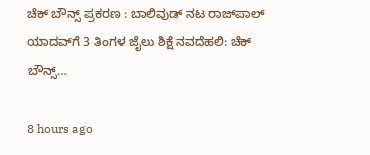ಚೆಕ್ ಬೌನ್ಸ್ ಪ್ರಕರಣ : ಬಾಲಿವುಡ್ ನಟ ರಾಜ್‌ಪಾಲ್ ಯಾದವ್‌ಗೆ 3 ತಿಂಗಳ ಜೈಲು ಶಿಕ್ಷೆ ನವದೆಹಲಿ: ಚೆಕ್ ಬೌನ್ಸ್…

8 hours ago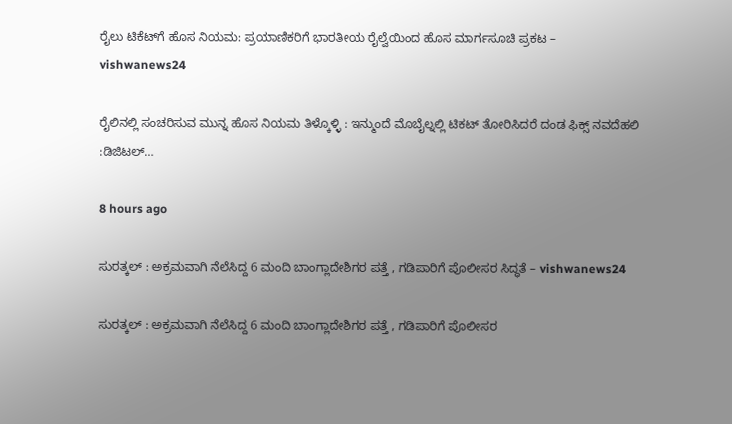ರೈಲು ಟಿಕೆಟ್‌ಗೆ ಹೊಸ ನಿಯಮ: ಪ್ರಯಾಣಿಕರಿಗೆ ಭಾರತೀಯ ರೈಲ್ವೆಯಿಂದ ಹೊಸ ಮಾರ್ಗಸೂಚಿ ಪ್ರಕಟ – vishwanews24

ರೈಲಿನಲ್ಲಿ ಸಂಚರಿಸುವ ಮುನ್ನ ಹೊಸ ನಿಯಮ ತಿಳ್ಕೊಳ್ಳಿ : ಇನ್ಮುಂದೆ ಮೊಬೈಲ್ನಲ್ಲಿ ಟಿಕಟ್ ತೋರಿಸಿದರೆ ದಂಡ ಫಿಕ್ಸ್ ನವದೆಹಲಿ :ಡಿಜಿಟಲ್…

8 hours ago

ಸುರತ್ಕಲ್‌ : ಅಕ್ರಮವಾಗಿ ನೆಲೆಸಿದ್ದ 6 ಮಂದಿ ಬಾಂಗ್ಲಾದೇಶಿಗರ ಪತ್ತೆ , ಗಡಿಪಾರಿಗೆ ಪೊಲೀಸರ ಸಿದ್ಧತೆ – vishwanews24

ಸುರತ್ಕಲ್‌ : ಅಕ್ರಮವಾಗಿ ನೆಲೆಸಿದ್ದ 6 ಮಂದಿ ಬಾಂಗ್ಲಾದೇಶಿಗರ ಪತ್ತೆ , ಗಡಿಪಾರಿಗೆ ಪೊಲೀಸರ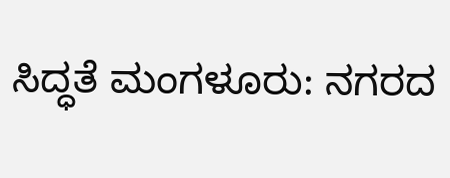ಸಿದ್ಧತೆ ಮಂಗಳೂರು: ನಗರದ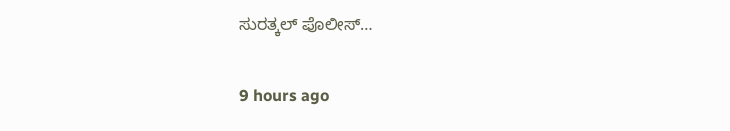ಸುರತ್ಕಲ್ ಪೊಲೀಸ್…

9 hours ago